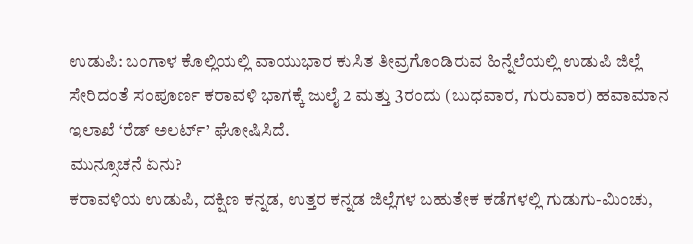ಉಡುಪಿ: ಬಂಗಾಳ ಕೊಲ್ಲಿಯಲ್ಲಿ ವಾಯುಭಾರ ಕುಸಿತ ತೀವ್ರಗೊಂಡಿರುವ ಹಿನ್ನೆಲೆಯಲ್ಲಿ ಉಡುಪಿ ಜಿಲ್ಲೆ ಸೇರಿದಂತೆ ಸಂಪೂರ್ಣ ಕರಾವಳಿ ಭಾಗಕ್ಕೆ ಜುಲೈ 2 ಮತ್ತು 3ರಂದು (ಬುಧವಾರ, ಗುರುವಾರ) ಹವಾಮಾನ ಇಲಾಖೆ ‘ರೆಡ್ ಅಲರ್ಟ್’ ಘೋಷಿಸಿದೆ.
ಮುನ್ಸೂಚನೆ ಏನು?
ಕರಾವಳಿಯ ಉಡುಪಿ, ದಕ್ಷಿಣ ಕನ್ನಡ, ಉತ್ತರ ಕನ್ನಡ ಜಿಲ್ಲೆಗಳ ಬಹುತೇಕ ಕಡೆಗಳಲ್ಲಿ ಗುಡುಗು-ಮಿಂಚು,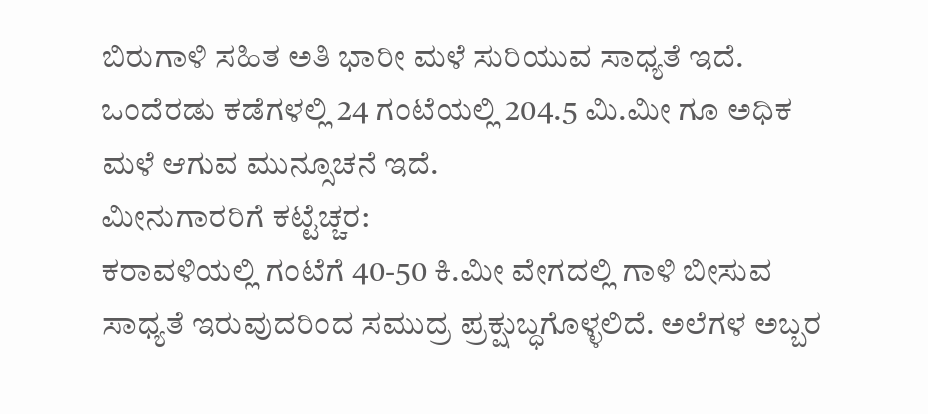ಬಿರುಗಾಳಿ ಸಹಿತ ಅತಿ ಭಾರೀ ಮಳೆ ಸುರಿಯುವ ಸಾಧ್ಯತೆ ಇದೆ. ಒಂದೆರಡು ಕಡೆಗಳಲ್ಲಿ 24 ಗಂಟೆಯಲ್ಲಿ 204.5 ಮಿ.ಮೀ ಗೂ ಅಧಿಕ ಮಳೆ ಆಗುವ ಮುನ್ಸೂಚನೆ ಇದೆ.
ಮೀನುಗಾರರಿಗೆ ಕಟ್ಟೆಚ್ಚರ:
ಕರಾವಳಿಯಲ್ಲಿ ಗಂಟೆಗೆ 40-50 ಕಿ.ಮೀ ವೇಗದಲ್ಲಿ ಗಾಳಿ ಬೀಸುವ ಸಾಧ್ಯತೆ ಇರುವುದರಿಂದ ಸಮುದ್ರ ಪ್ರಕ್ಷುಬ್ಧಗೊಳ್ಳಲಿದೆ. ಅಲೆಗಳ ಅಬ್ಬರ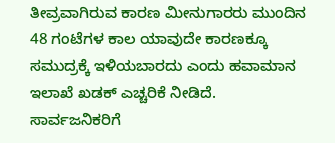ತೀವ್ರವಾಗಿರುವ ಕಾರಣ ಮೀನುಗಾರರು ಮುಂದಿನ 48 ಗಂಟೆಗಳ ಕಾಲ ಯಾವುದೇ ಕಾರಣಕ್ಕೂ ಸಮುದ್ರಕ್ಕೆ ಇಳಿಯಬಾರದು ಎಂದು ಹವಾಮಾನ ಇಲಾಖೆ ಖಡಕ್ ಎಚ್ಚರಿಕೆ ನೀಡಿದೆ.
ಸಾರ್ವಜನಿಕರಿಗೆ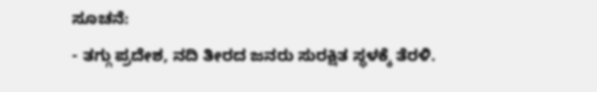ಸೂಚನೆ:
- ತಗ್ಗು ಪ್ರದೇಶ, ನದಿ ತೀರದ ಜನರು ಸುರಕ್ಷಿತ ಸ್ಥಳಕ್ಕೆ ತೆರಳಿ.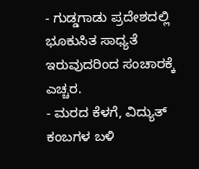- ಗುಡ್ಡಗಾಡು ಪ್ರದೇಶದಲ್ಲಿ ಭೂಕುಸಿತ ಸಾಧ್ಯತೆ ಇರುವುದರಿಂದ ಸಂಚಾರಕ್ಕೆ ಎಚ್ಚರ.
- ಮರದ ಕೆಳಗೆ, ವಿದ್ಯುತ್ ಕಂಬಗಳ ಬಳಿ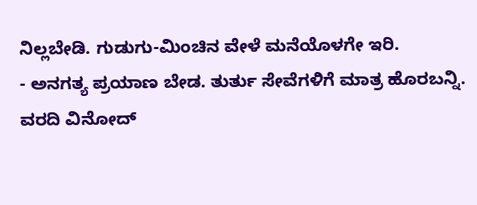ನಿಲ್ಲಬೇಡಿ. ಗುಡುಗು-ಮಿಂಚಿನ ವೇಳೆ ಮನೆಯೊಳಗೇ ಇರಿ.
- ಅನಗತ್ಯ ಪ್ರಯಾಣ ಬೇಡ. ತುರ್ತು ಸೇವೆಗಳಿಗೆ ಮಾತ್ರ ಹೊರಬನ್ನಿ.
ವರದಿ ವಿನೋದ್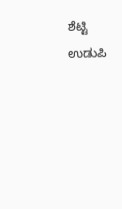ಶೆಟ್ಟಿ ಉಡುಪಿ